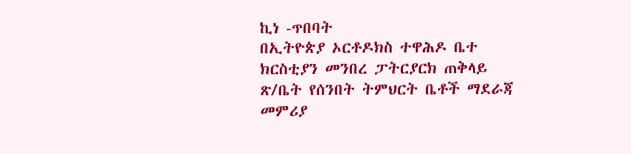ኪነ -ጥበባት
በኢትዮጵያ ኦርቶዶክስ ተዋሕዶ ቤተ ክርስቲያን መንበረ ፓትርያርክ ጠቅላይ ጽ/ቤት የሰንበት ትምህርት ቤቶች ማደራጃ መምሪያ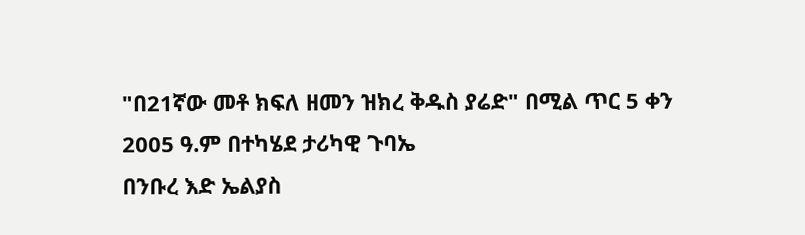"በ21ኛው መቶ ክፍለ ዘመን ዝክረ ቅዱስ ያሬድ" በሚል ጥር 5 ቀን 2005 ዓ.ም በተካሄደ ታሪካዊ ጉባኤ
በንቡረ እድ ኤልያስ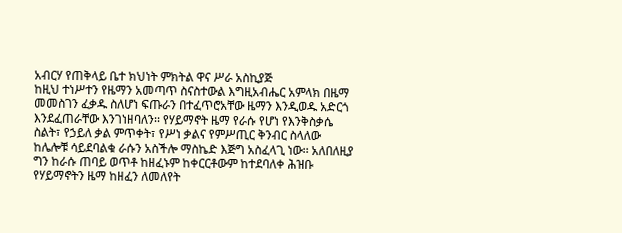አብርሃ የጠቅላይ ቤተ ክህነት ምክትል ዋና ሥራ አስኪያጅ
ከዚህ ተነሥተን የዜማን አመጣጥ ስናስተውል እግዚአብሔር አምላክ በዜማ መመስገን ፈቃዱ ስለሆነ ፍጡራን በተፈጥሮአቸው ዜማን እንዲወዱ አድርጎ እንደፈጠራቸው እንገነዘባለን፡፡ የሃይማኖት ዜማ የራሱ የሆነ የእንቅስቃሴ ስልት፣ የኃይለ ቃል ምጥቀት፣ የሥነ ቃልና የምሥጢር ቅንብር ስላለው ከሌሎቹ ሳይደባልቁ ራሱን አስችሎ ማስኬድ እጅግ አስፈላጊ ነው፡፡ አለበለዚያ ግን ከራሱ ጠባይ ወጥቶ ከዘፈኑም ከቀርርቶውም ከተደባለቀ ሕዝቡ የሃይማኖትን ዜማ ከዘፈን ለመለየት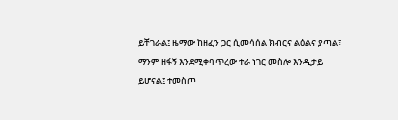ይቸገራል፤ ዜማው ከዘፈን ጋር ሲመሳሰል ክብርና ልዕልና ያጣል፣ ማንም ዘፋኝ እንደሚቀባጥረው ተራ ነገር መስሎ እንዲታይ ይሆናል፤ ተመስጦ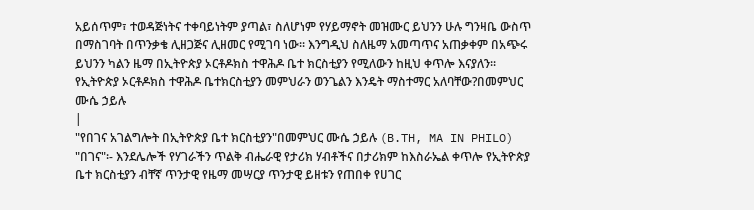አይሰጥም፣ ተወዳጅነትና ተቀባይነትም ያጣል፣ ስለሆነም የሃይማኖት መዝሙር ይህንን ሁሉ ግንዛቤ ውስጥ በማስገባት በጥንቃቄ ሊዘጋጅና ሊዘመር የሚገባ ነው፡፡ እንግዲህ ስለዜማ አመጣጥና አጠቃቀም በአጭሩ ይህንን ካልን ዜማ በኢትዮጵያ ኦርቶዶክስ ተዋሕዶ ቤተ ክርስቲያን የሚለውን ከዚህ ቀጥሎ እናያለን፡፡
የኢትዮጵያ ኦርቶዶክስ ተዋሕዶ ቤተክርስቲያን መምህራን ወንጌልን እንዴት ማስተማር አለባቸው?በመምህር ሙሴ ኃይሉ
|
"የበገና አገልግሎት በኢትዮጵያ ቤተ ክርስቲያን"በመምህር ሙሴ ኃይሉ (B.TH, MA IN PHILO) "በገና"፡- እንደሌሎች የሃገራችን ጥልቅ ብሔራዊ የታሪክ ሃብቶችና በታሪክም ከእስራኤል ቀጥሎ የኢትዮጵያ ቤተ ክርስቲያን ብቸኛ ጥንታዊ የዜማ መሣርያ ጥንታዊ ይዘቱን የጠበቀ የሀገር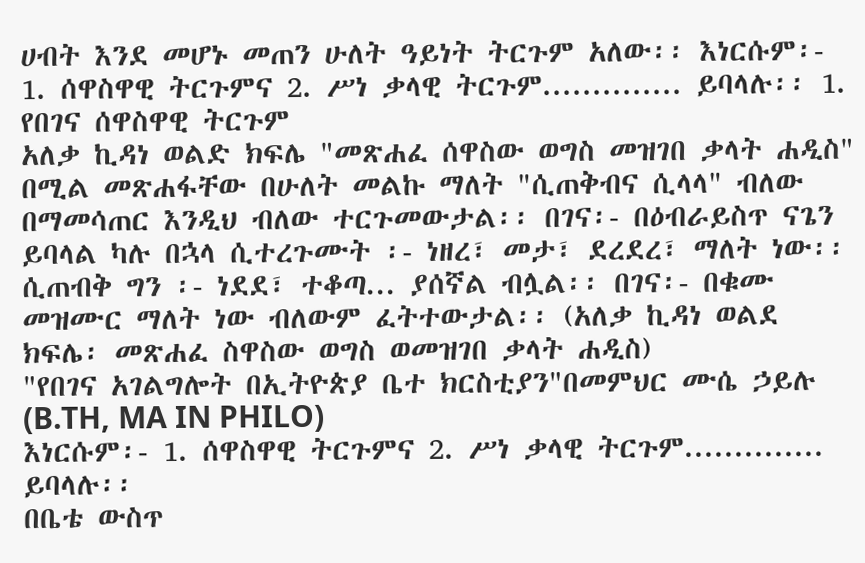ሀብት እንደ መሆኑ መጠን ሁለት ዓይነት ትርጉም አለው፡፡ እነርሱም፡- 1. ሰዋስዋዊ ትርጉምና 2. ሥነ ቃላዊ ትርጉም.............. ይባላሉ፡፡ 1. የበገና ሰዋስዋዊ ትርጉም
አለቃ ኪዳነ ወልድ ክፍሌ "መጽሐፈ ሰዋስው ወግስ መዝገበ ቃላት ሐዲስ" በሚል መጽሐፋቸው በሁለት መልኩ ማለት "ሲጠቅብና ሲላላ" ብለው በማመሳጠር እንዲህ ብለው ተርጉመውታል፡፡ በገና፡- በዕብራይስጥ ናጌን ይባላል ካሉ በኋላ ሲተረጉሙት ፡- ነዘረ፣ መታ፣ ደረደረ፣ ማለት ነው፡፡ ሲጠብቅ ግን ፡- ነደደ፣ ተቆጣ... ያሰኛል ብሏል፡፡ በገና፡- በቁሙ መዝሙር ማለት ነው ብለውም ፈትተውታል፡፡ (አለቃ ኪዳነ ወልደ ክፍሌ፡ መጽሐፈ ስዋስው ወግስ ወመዝገበ ቃላት ሐዲስ)
"የበገና አገልግሎት በኢትዮጵያ ቤተ ክርስቲያን"በመምህር ሙሴ ኃይሉ (B.TH, MA IN PHILO)
እነርሱም፡- 1. ሰዋስዋዊ ትርጉምና 2. ሥነ ቃላዊ ትርጉም.............. ይባላሉ፡፡
በቤቴ ውስጥ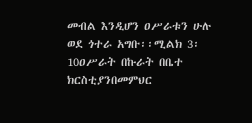መብል እንዲሆን ዐሥራቱን ሁሉ ወደ ጎተራ አግቡ፡፡ሚልክ 3፡ 10ዐሥራት በኩራት በቤተ ክርስቲያንበመምህር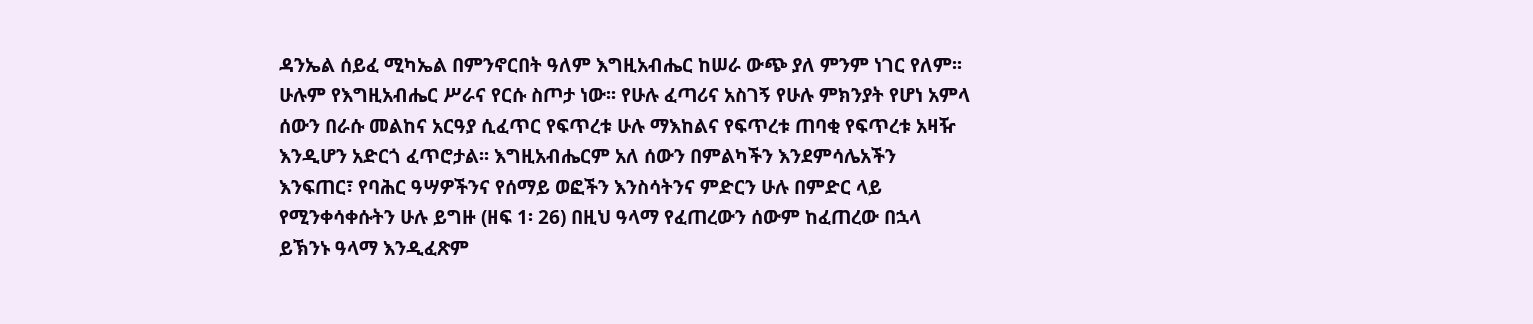ዳንኤል ሰይፈ ሚካኤል በምንኖርበት ዓለም እግዚአብሔር ከሠራ ውጭ ያለ ምንም ነገር የለም፡፡ ሁሉም የእግዚአብሔር ሥራና የርሱ ስጦታ ነው፡፡ የሁሉ ፈጣሪና አስገኝ የሁሉ ምክንያት የሆነ አምላ ሰውን በራሱ መልከና አርዓያ ሲፈጥር የፍጥረቱ ሁሉ ማእከልና የፍጥረቱ ጠባቂ የፍጥረቱ አዛዥ እንዲሆን አድርጎ ፈጥሮታል፡፡ እግዚአብሔርም አለ ሰውን በምልካችን እንደምሳሌአችን እንፍጠር፣ የባሕር ዓሣዎችንና የሰማይ ወፎችን እንስሳትንና ምድርን ሁሉ በምድር ላይ የሚንቀሳቀሱትን ሁሉ ይግዙ (ዘፍ 1፡ 26) በዚህ ዓላማ የፈጠረውን ሰውም ከፈጠረው በኋላ ይኽንኑ ዓላማ እንዲፈጽም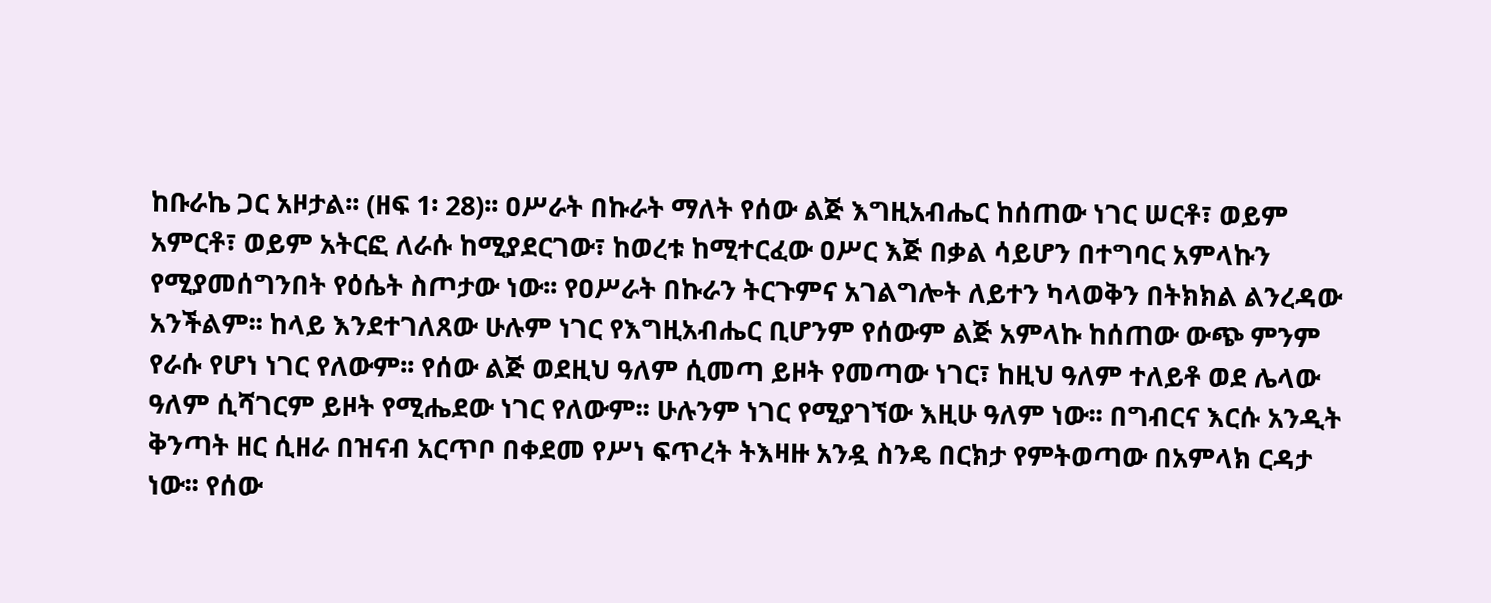ከቡራኬ ጋር አዞታል፡፡ (ዘፍ 1፡ 28)፡፡ ዐሥራት በኩራት ማለት የሰው ልጅ እግዚአብሔር ከሰጠው ነገር ሠርቶ፣ ወይም አምርቶ፣ ወይም አትርፎ ለራሱ ከሚያደርገው፣ ከወረቱ ከሚተርፈው ዐሥር እጅ በቃል ሳይሆን በተግባር አምላኩን የሚያመሰግንበት የዕሴት ስጦታው ነው፡፡ የዐሥራት በኩራን ትርጉምና አገልግሎት ለይተን ካላወቅን በትክክል ልንረዳው አንችልም፡፡ ከላይ እንደተገለጸው ሁሉም ነገር የእግዚአብሔር ቢሆንም የሰውም ልጅ አምላኩ ከሰጠው ውጭ ምንም የራሱ የሆነ ነገር የለውም፡፡ የሰው ልጅ ወደዚህ ዓለም ሲመጣ ይዞት የመጣው ነገር፣ ከዚህ ዓለም ተለይቶ ወደ ሌላው ዓለም ሲሻገርም ይዞት የሚሔደው ነገር የለውም፡፡ ሁሉንም ነገር የሚያገኘው እዚሁ ዓለም ነው፡፡ በግብርና እርሱ አንዲት ቅንጣት ዘር ሲዘራ በዝናብ አርጥቦ በቀደመ የሥነ ፍጥረት ትእዛዙ አንዷ ስንዴ በርክታ የምትወጣው በአምላክ ርዳታ ነው፡፡ የሰው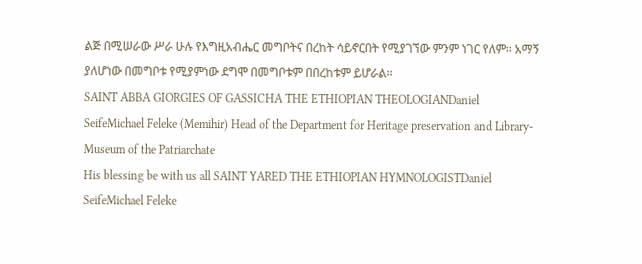ልጅ በሚሠራው ሥራ ሁሉ የእግዚአብሔር መግቦትና በረከት ሳይኖርበት የሚያገኘው ምንም ነገር የለም፡፡ አማኝ ያለሆነው በመግቦቱ የሚያምነው ደግሞ በመግቦቱም በበረከቱም ይሆራል፡፡
SAINT ABBA GIORGIES OF GASSICHA THE ETHIOPIAN THEOLOGIANDaniel SeifeMichael Feleke (Memihir) Head of the Department for Heritage preservation and Library-Museum of the Patriarchate
His blessing be with us all SAINT YARED THE ETHIOPIAN HYMNOLOGISTDaniel SeifeMichael Feleke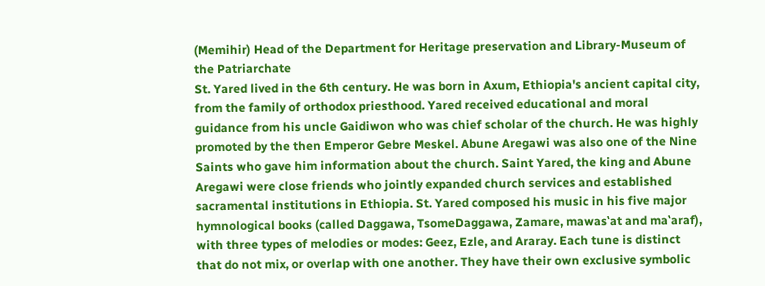(Memihir) Head of the Department for Heritage preservation and Library-Museum of the Patriarchate
St. Yared lived in the 6th century. He was born in Axum, Ethiopia's ancient capital city, from the family of orthodox priesthood. Yared received educational and moral guidance from his uncle Gaidiwon who was chief scholar of the church. He was highly promoted by the then Emperor Gebre Meskel. Abune Aregawi was also one of the Nine Saints who gave him information about the church. Saint Yared, the king and Abune Aregawi were close friends who jointly expanded church services and established sacramental institutions in Ethiopia. St. Yared composed his music in his five major hymnological books (called Daggawa, TsomeDaggawa, Zamare, mawas‛at and ma‛araf), with three types of melodies or modes: Geez, Ezle, and Araray. Each tune is distinct that do not mix, or overlap with one another. They have their own exclusive symbolic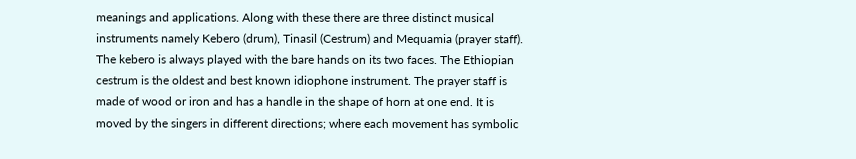meanings and applications. Along with these there are three distinct musical instruments namely Kebero (drum), Tinasil (Cestrum) and Mequamia (prayer staff). The kebero is always played with the bare hands on its two faces. The Ethiopian cestrum is the oldest and best known idiophone instrument. The prayer staff is made of wood or iron and has a handle in the shape of horn at one end. It is moved by the singers in different directions; where each movement has symbolic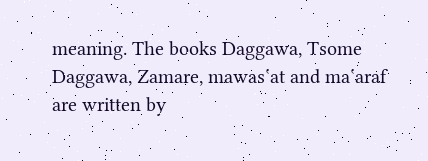meaning. The books Daggawa, Tsome Daggawa, Zamare, mawas‛at and ma‛araf are written by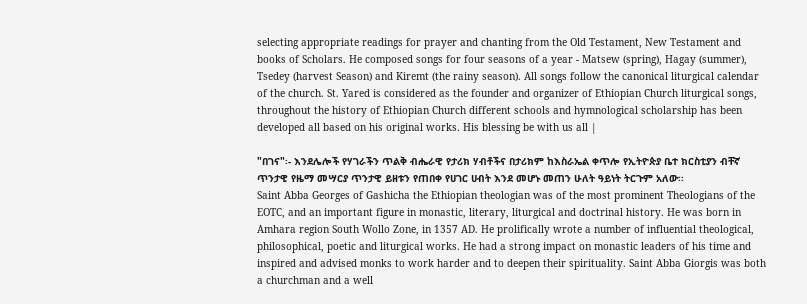selecting appropriate readings for prayer and chanting from the Old Testament, New Testament and books of Scholars. He composed songs for four seasons of a year - Matsew (spring), Hagay (summer), Tsedey (harvest Season) and Kiremt (the rainy season). All songs follow the canonical liturgical calendar of the church. St. Yared is considered as the founder and organizer of Ethiopian Church liturgical songs, throughout the history of Ethiopian Church different schools and hymnological scholarship has been developed all based on his original works. His blessing be with us all |

"በገና"፡- እንደሌሎች የሃገራችን ጥልቅ ብሔራዊ የታሪክ ሃብቶችና በታሪክም ከእስራኤል ቀጥሎ የኢትዮጵያ ቤተ ክርስቲያን ብቸኛ ጥንታዊ የዜማ መሣርያ ጥንታዊ ይዘቱን የጠበቀ የሀገር ሀብት እንደ መሆኑ መጠን ሁለት ዓይነት ትርጉም አለው፡፡
Saint Abba Georges of Gashicha the Ethiopian theologian was of the most prominent Theologians of the EOTC, and an important figure in monastic, literary, liturgical and doctrinal history. He was born in Amhara region South Wollo Zone, in 1357 AD. He prolifically wrote a number of influential theological, philosophical, poetic and liturgical works. He had a strong impact on monastic leaders of his time and inspired and advised monks to work harder and to deepen their spirituality. Saint Abba Giorgis was both a churchman and a well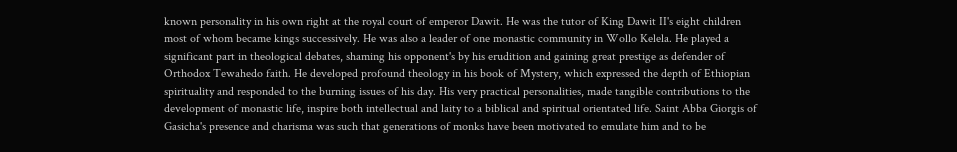known personality in his own right at the royal court of emperor Dawit. He was the tutor of King Dawit II's eight children most of whom became kings successively. He was also a leader of one monastic community in Wollo Kelela. He played a significant part in theological debates, shaming his opponent's by his erudition and gaining great prestige as defender of Orthodox Tewahedo faith. He developed profound theology in his book of Mystery, which expressed the depth of Ethiopian spirituality and responded to the burning issues of his day. His very practical personalities, made tangible contributions to the development of monastic life, inspire both intellectual and laity to a biblical and spiritual orientated life. Saint Abba Giorgis of Gasicha's presence and charisma was such that generations of monks have been motivated to emulate him and to be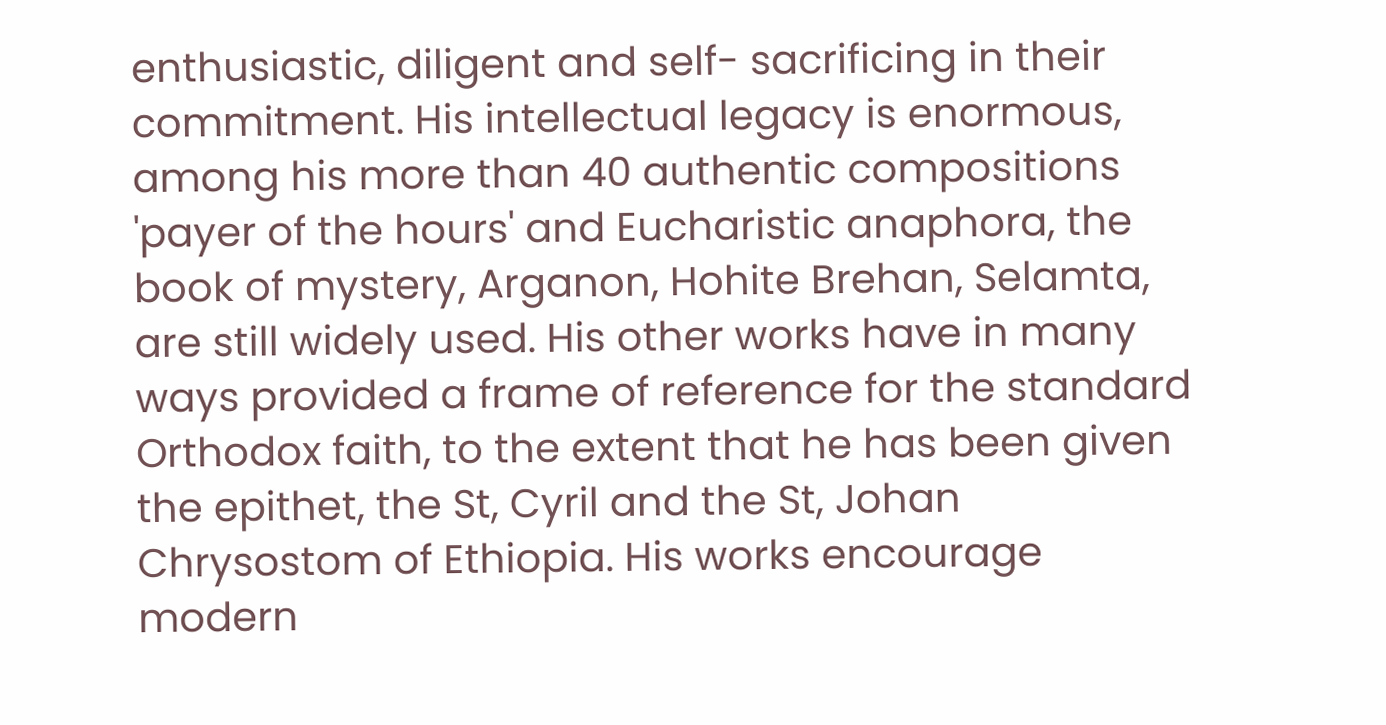enthusiastic, diligent and self- sacrificing in their commitment. His intellectual legacy is enormous, among his more than 40 authentic compositions 'payer of the hours' and Eucharistic anaphora, the book of mystery, Arganon, Hohite Brehan, Selamta, are still widely used. His other works have in many ways provided a frame of reference for the standard Orthodox faith, to the extent that he has been given the epithet, the St, Cyril and the St, Johan Chrysostom of Ethiopia. His works encourage modern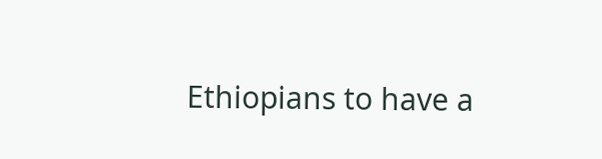Ethiopians to have a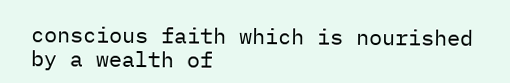conscious faith which is nourished by a wealth of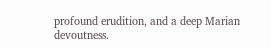profound erudition, and a deep Marian devoutness.